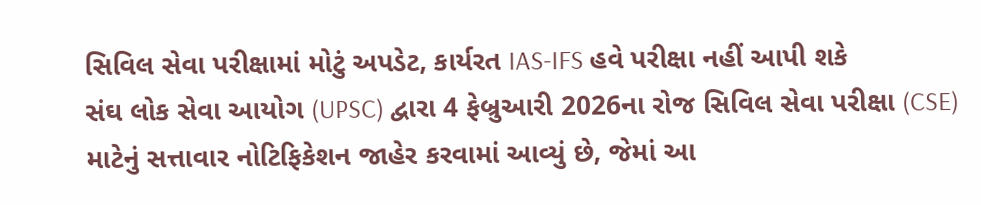સિવિલ સેવા પરીક્ષામાં મોટું અપડેટ, કાર્યરત IAS-IFS હવે પરીક્ષા નહીં આપી શકે
સંઘ લોક સેવા આયોગ (UPSC) દ્વારા 4 ફેબ્રુઆરી 2026ના રોજ સિવિલ સેવા પરીક્ષા (CSE) માટેનું સત્તાવાર નોટિફિકેશન જાહેર કરવામાં આવ્યું છે, જેમાં આ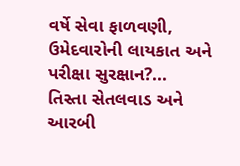વર્ષે સેવા ફાળવણી, ઉમેદવારોની લાયકાત અને પરીક્ષા સુરક્ષાન?...
તિસ્તા સેતલવાડ અને આરબી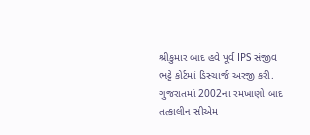શ્રીકુમાર બાદ હવે પૂર્વ IPS સંજીવ ભટ્ટે કોર્ટમાં ડિસ્ચાર્જ અરજી કરી.
ગુજરાતમાં 2002ના રમખાણો બાદ તત્કાલીન સીએમ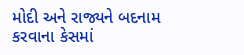મોદી અને રાજ્યને બદનામ કરવાના કેસમાં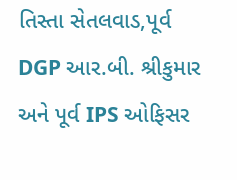તિસ્તા સેતલવાડ,પૂર્વ DGP આર.બી. શ્રીકુમાર અને પૂર્વ IPS ઓફિસર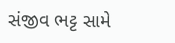સંજીવ ભટ્ટ સામે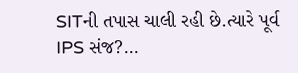SITની તપાસ ચાલી રહી છે.ત્યારે પૂર્વ IPS સંજ?...